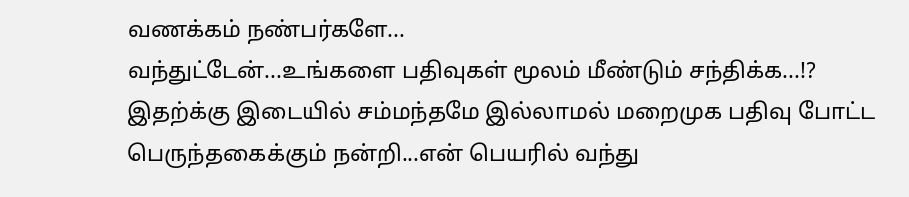வணக்கம் நண்பர்களே...
வந்துட்டேன்...உங்களை பதிவுகள் மூலம் மீண்டும் சந்திக்க...!?
இதற்க்கு இடையில் சம்மந்தமே இல்லாமல் மறைமுக பதிவு போட்ட பெருந்தகைக்கும் நன்றி...என் பெயரில் வந்து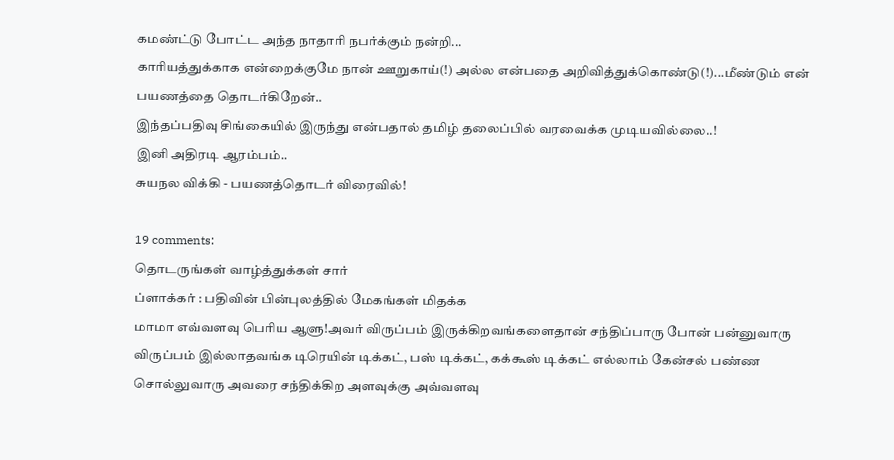கமண்ட்டு போட்ட அந்த நாதாரி நபர்க்கும் நன்றி...
காரியத்துக்காக என்றைக்குமே நான் ஊறுகாய்(!) அல்ல என்பதை அறிவித்துக்கொண்டு(!)...மீண்டும் என் பயணத்தை தொடர்கிறேன்..
இந்தப்பதிவு சிங்கையில் இருந்து என்பதால் தமிழ் தலைப்பில் வரவைக்க முடியவில்லை..!
இனி அதிரடி ஆரம்பம்..
சுயநல விக்கி - பயணத்தொடர் விரைவில்!

19 comments:
தொடருங்கள் வாழ்த்துக்கள் சார்
ப்ளாக்கர் : பதிவின் பின்புலத்தில் மேகங்கள் மிதக்க
மாமா எவ்வளவு பெரிய ஆளு!அவர் விருப்பம் இருக்கிறவங்களைதான் சந்திப்பாரு போன் பன்னுவாரு விருப்பம் இல்லாதவங்க டிரெயின் டிக்கட், பஸ் டிக்கட், கக்கூஸ் டிக்கட் எல்லாம் கேன்சல் பண்ண சொல்லுவாரு அவரை சந்திக்கிற அளவுக்கு அவ்வளவு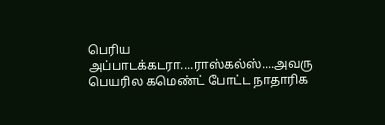பெரிய அப்பாடக்கடரா....ராஸ்கல்ஸ்....அவரு பெயரில கமெண்ட் போட்ட நாதாரிக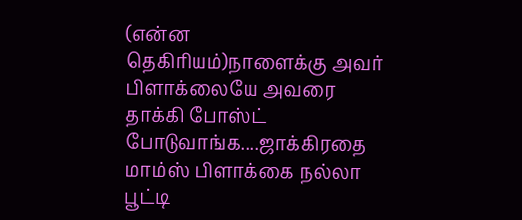(என்ன தெகிரியம்)நாளைக்கு அவர் பிளாக்லையே அவரை தாக்கி போஸ்ட் போடுவாங்க....ஜாக்கிரதை மாம்ஸ் பிளாக்கை நல்லா பூட்டி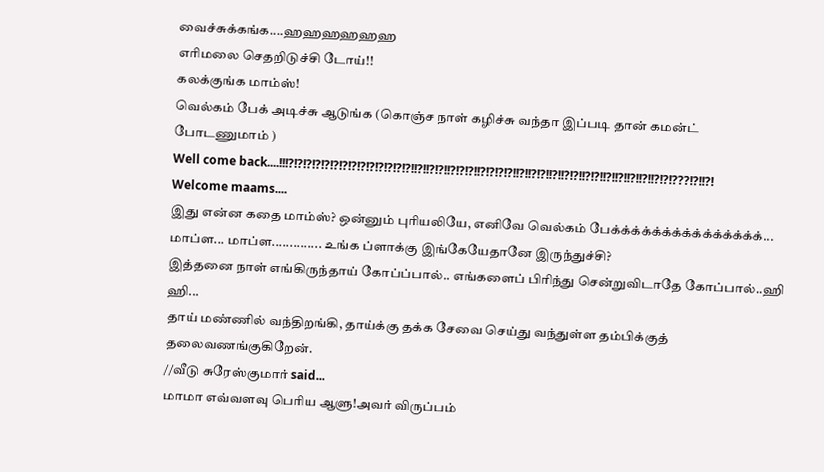வைச்சுக்கங்க....ஹஹஹஹஹஹ
எரிமலை செதறிடுச்சி டோய்!!
கலக்குங்க மாம்ஸ்!
வெல்கம் பேக் அடிச்சு ஆடுங்க (கொஞ்ச நாள் கழிச்சு வந்தா இப்படி தான் கமன்ட் போடணுமாம் )
Well come back....!!!?!?!?!?!?!?!?!?!?!?!?!?!?!?!!?!!?!?!!?!?!?!!?!?!?!?!!?!!?!?!!?!!?!?!!?!?!!?!!?!!?!!?!!?!?!???!?!!?!
Welcome maams....
இது என்ன கதை மாம்ஸ்? ஒன்னும் புரியலியே, எனிவே வெல்கம் பேக்க்க்க்க்க்க்க்க்க்க்க்க்க்க்...
மாப்ள... மாப்ள.............. உங்க ப்ளாக்கு இங்கேயேதானே இருந்துச்சி?
இத்தனை நாள் எங்கிருந்தாய் கோப்ப்பால்.. எங்களைப் பிரிந்து சென்றுவிடாதே கோப்பால்..ஹி ஹி...
தாய் மண்ணில் வந்திறங்கி, தாய்க்கு தக்க சேவை செய்து வந்துள்ள தம்பிக்குத் தலைவணங்குகிறேன்.
//வீடு சுரேஸ்குமார் said...
மாமா எவ்வளவு பெரிய ஆளு!அவர் விருப்பம்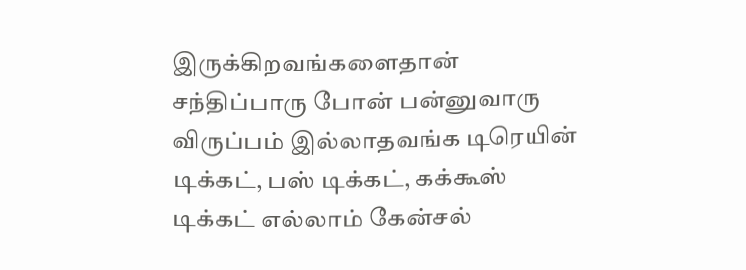இருக்கிறவங்களைதான் சந்திப்பாரு போன் பன்னுவாரு விருப்பம் இல்லாதவங்க டிரெயின் டிக்கட், பஸ் டிக்கட், கக்கூஸ் டிக்கட் எல்லாம் கேன்சல்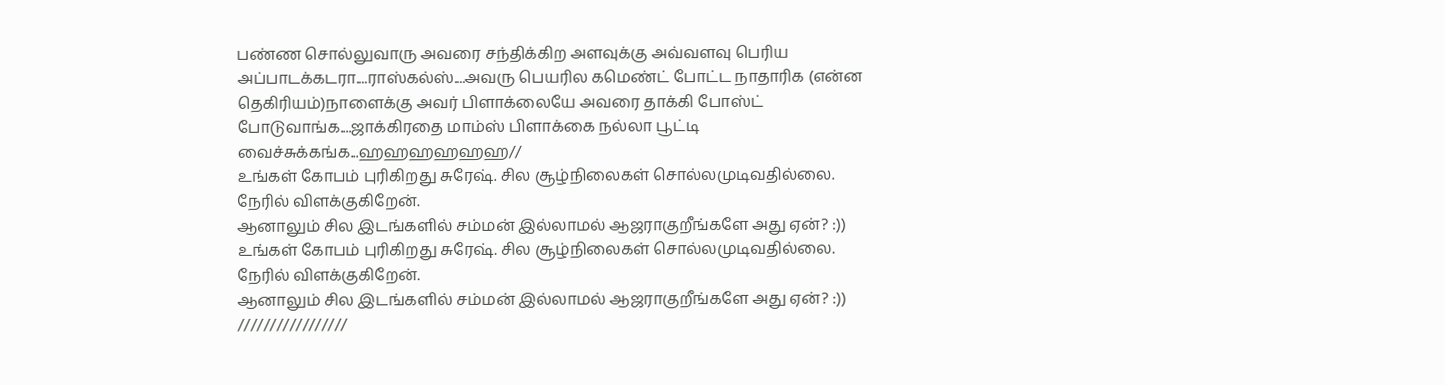பண்ண சொல்லுவாரு அவரை சந்திக்கிற அளவுக்கு அவ்வளவு பெரிய அப்பாடக்கடரா....ராஸ்கல்ஸ்....அவரு பெயரில கமெண்ட் போட்ட நாதாரிக (என்ன தெகிரியம்)நாளைக்கு அவர் பிளாக்லையே அவரை தாக்கி போஸ்ட் போடுவாங்க....ஜாக்கிரதை மாம்ஸ் பிளாக்கை நல்லா பூட்டி வைச்சுக்கங்க...ஹஹஹஹஹஹ//
உங்கள் கோபம் புரிகிறது சுரேஷ். சில சூழ்நிலைகள் சொல்லமுடிவதில்லை. நேரில் விளக்குகிறேன்.
ஆனாலும் சில இடங்களில் சம்மன் இல்லாமல் ஆஜராகுறீங்களே அது ஏன்? :))
உங்கள் கோபம் புரிகிறது சுரேஷ். சில சூழ்நிலைகள் சொல்லமுடிவதில்லை. நேரில் விளக்குகிறேன்.
ஆனாலும் சில இடங்களில் சம்மன் இல்லாமல் ஆஜராகுறீங்களே அது ஏன்? :))
/////////////////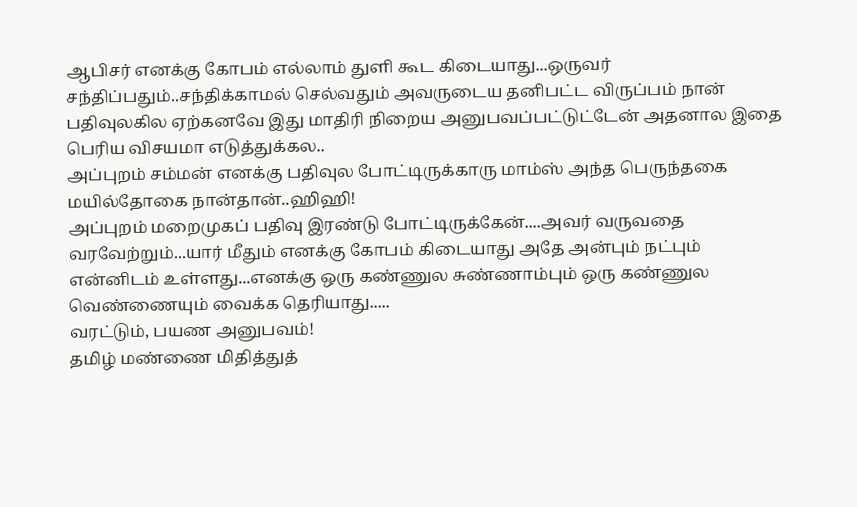ஆபிசர் எனக்கு கோபம் எல்லாம் துளி கூட கிடையாது...ஒருவர் சந்திப்பதும்..சந்திக்காமல் செல்வதும் அவருடைய தனிபட்ட விருப்பம் நான் பதிவுலகில ஏற்கனவே இது மாதிரி நிறைய அனுபவப்பட்டுட்டேன் அதனால இதை பெரிய விசயமா எடுத்துக்கல..
அப்புறம் சம்மன் எனக்கு பதிவுல போட்டிருக்காரு மாம்ஸ் அந்த பெருந்தகை மயில்தோகை நான்தான்..ஹிஹி!
அப்புறம் மறைமுகப் பதிவு இரண்டு போட்டிருக்கேன்....அவர் வருவதை வரவேற்றும்...யார் மீதும் எனக்கு கோபம் கிடையாது அதே அன்பும் நட்பும் என்னிடம் உள்ளது...எனக்கு ஒரு கண்ணுல சுண்ணாம்பும் ஒரு கண்ணுல வெண்ணையும் வைக்க தெரியாது.....
வரட்டும், பயண அனுபவம்!
தமிழ் மண்ணை மிதித்துத்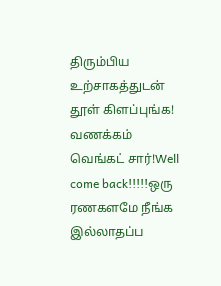திரும்பிய உற்சாகத்துடன் தூள் கிளப்புங்க!
வணக்கம் வெங்கட் சார்!Well come back!!!!!ஒரு ரணகளமே நீங்க இல்லாதப்ப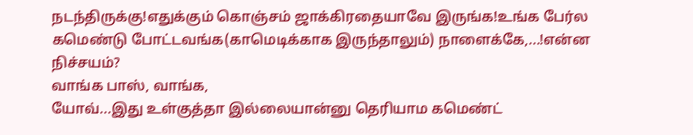நடந்திருக்கு!எதுக்கும் கொஞ்சம் ஜாக்கிரதையாவே இருங்க!உங்க பேர்ல கமெண்டு போட்டவங்க(காமெடிக்காக இருந்தாலும்) நாளைக்கே,...!என்ன நிச்சயம்?
வாங்க பாஸ், வாங்க,
யோவ்...இது உள்குத்தா இல்லையான்னு தெரியாம கமெண்ட்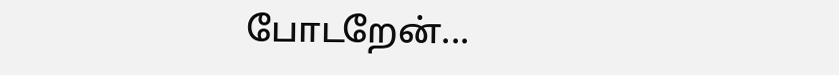போடறேன்...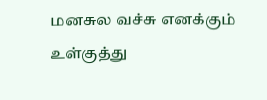மனசுல வச்சு எனக்கும் உள்குத்து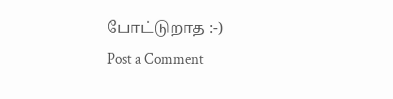போட்டுறாத :-)
Post a Comment